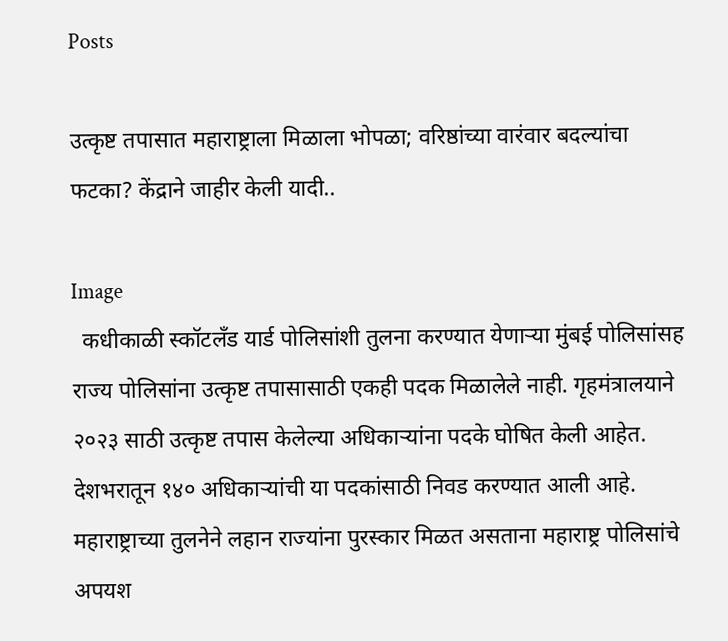Posts

उत्कृष्ट तपासात महाराष्ट्राला मिळाला भोपळा; वरिष्ठांच्या वारंवार बदल्यांचा फटका? केंद्राने जाहीर केली यादी..

Image
  कधीकाळी स्कॉटलँड यार्ड पोलिसांशी तुलना करण्यात येणाऱ्या मुंबई पोलिसांसह राज्य पोलिसांना उत्कृष्ट तपासासाठी एकही पदक मिळालेले नाही. गृहमंत्रालयाने २०२३ साठी उत्कृष्ट तपास केलेल्या अधिकाऱ्यांना पदके घोषित केली आहेत. देशभरातून १४० अधिकाऱ्यांची या पदकांसाठी निवड करण्यात आली आहे. महाराष्ट्राच्या तुलनेने लहान राज्यांना पुरस्कार मिळत असताना महाराष्ट्र पोलिसांचे अपयश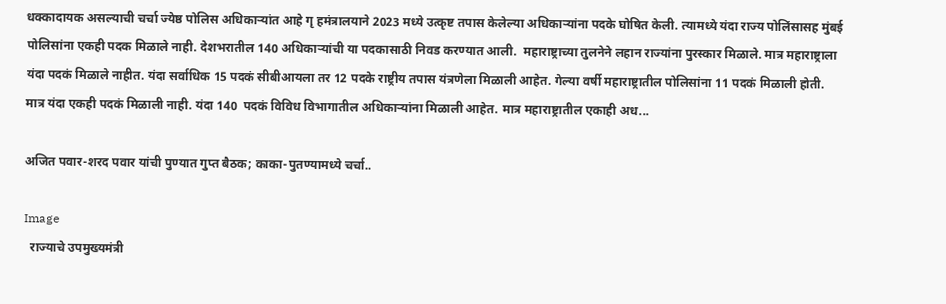धक्कादायक असल्याची चर्चा ज्येष्ठ पोलिस अधिकाऱ्यांत आहे गृ हमंत्रालयाने 2023 मध्ये उत्कृष्ट तपास केलेल्या अधिकाऱ्यांना पदके घोषित केली. त्यामध्ये यंदा राज्य पोलिंसासह मुंबई पोलिसांना एकही पदक मिळाले नाही. देशभरातील 140 अधिकाऱ्यांची या पदकासाठी निवड करण्यात आली.  महाराष्ट्राच्या तुलनेने लहान राज्यांना पुरस्कार मिळाले. मात्र महाराष्ट्राला यंदा पदकं मिळाले नाहीत. यंदा सर्वाधिक 15 पदकं सीबीआयला तर 12 पदके राष्ट्रीय तपास यंत्रणेला मिळाली आहेत. गेल्या वर्षी महाराष्ट्रातील पोलिसांना 11 पदकं मिळाली होती. मात्र यंदा एकही पदकं मिळाली नाही. यंदा 140  पदकं विविध विभागातील अधिकाऱ्यांना मिळाली आहेत. मात्र महाराष्ट्रातील एकाही अध...

अजित पवार-शरद पवार यांची पुण्यात गुप्त बैठक; काका-पुतण्यामध्ये चर्चा..

Image
  राज्याचे उपमुख्यमंत्री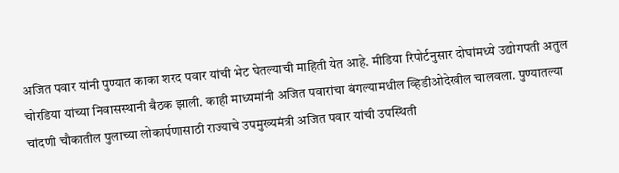अजित पवार यांनी पुण्यात काका शरद पवार यांची भेट घेतल्याची माहिती येत आहे. मीडिया रिपोर्टनुसार दोघांमध्ये उद्योगपती अतुल चोरडिया यांच्या निवासस्थानी बैठक झाली. काही माध्यमांनी अजित पवारांचा बंगल्यामधील व्हिडीओदेखील चालवला. पुण्यातल्या चांदणी चौकातील पुलाच्या लोकार्पणासाठी राज्याचे उपमुख्यमंत्री अजित पवार यांची उपस्थिती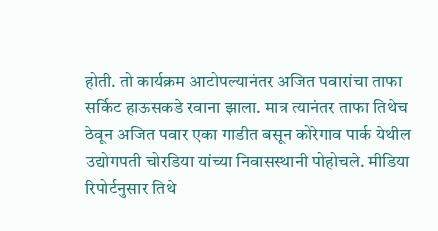होती. तो कार्यक्रम आटोपल्यानंतर अजित पवारांचा ताफा सर्किट हाऊसकडे रवाना झाला. मात्र त्यानंतर ताफा तिथेच ठेवून अजित पवार एका गाडीत बसून कोरेगाव पार्क येथील उद्योगपती चोरडिया यांच्या निवासस्थानी पोहोचले. मीडिया रिपोर्टनुसार तिथे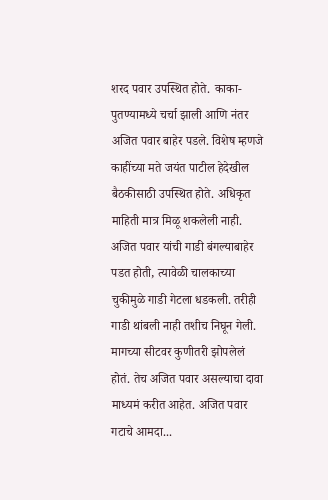शरद पवार उपस्थित होते. काका-पुतण्यामध्ये चर्चा झाली आणि नंतर अजित पवार बाहेर पडले. विशेष म्हणजे काहींच्या मते जयंत पाटील हेदेखील बैठकीसाठी उपस्थित होते. अधिकृत माहिती मात्र मिळू शकलेली नाही. अजित पवार यांची गाडी बंगल्याबाहेर पडत होती, त्यावेळी चालकाच्या चुकीमुळे गाडी गेटला धडकली. तरीही गाडी थांबली नाही तशीच निघून गेली. मागच्या सीटवर कुणीतरी झोपलेलं होतं. तेच अजित पवार असल्याचा दावा माध्यमं करीत आहेत. अजित पवार गटाचे आमदा...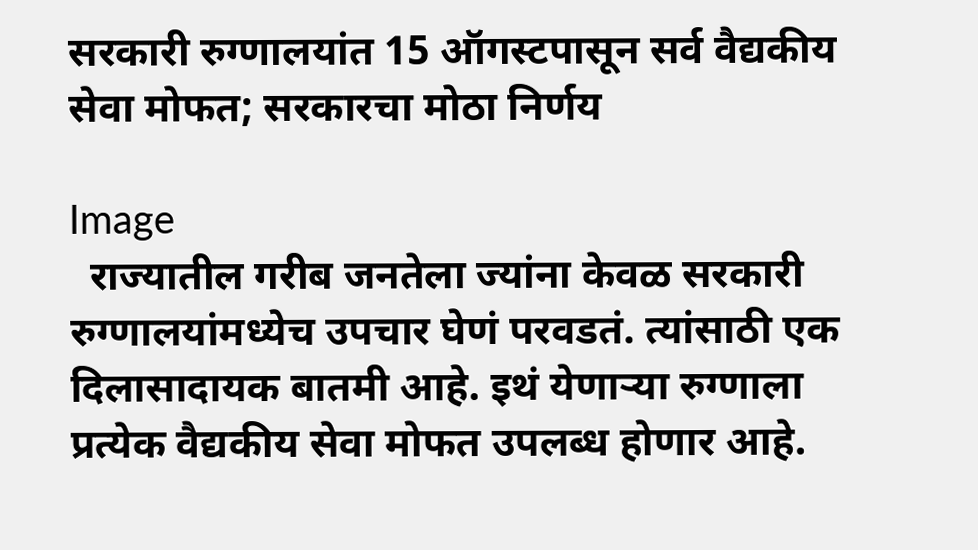सरकारी रुग्णालयांत 15 ऑगस्टपासून सर्व वैद्यकीय सेवा मोफत; सरकारचा मोठा निर्णय

Image
  राज्यातील गरीब जनतेला ज्यांना केवळ सरकारी रुग्णालयांमध्येच उपचार घेणं परवडतं. त्यांसाठी एक दिलासादायक बातमी आहे. इथं येणाऱ्या रुग्णाला प्रत्येक वैद्यकीय सेवा मोफत उपलब्ध होणार आहे.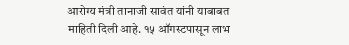आरोग्य मंत्री तानाजी सावंत यांनी याबाबत माहिती दिली आहे. १५ ऑगस्टपासून लाभ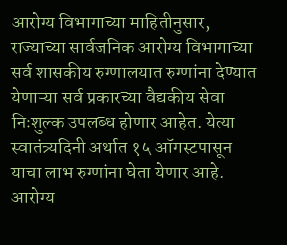आरोग्य विभागाच्या माहितीनुसार, राज्याच्या सार्वजनिक आरोग्य विभागाच्या सर्व शासकीय रुग्णालयात रुग्णांना देण्यात येणाऱ्या सर्व प्रकारच्या वैद्यकीय सेवा निःशुल्क उपलब्ध होणार आहेत. येत्या स्वातंत्र्यदिनी अर्थात १५ ऑगस्टपासून याचा लाभ रुग्णांना घेता येणार आहे. आरोग्य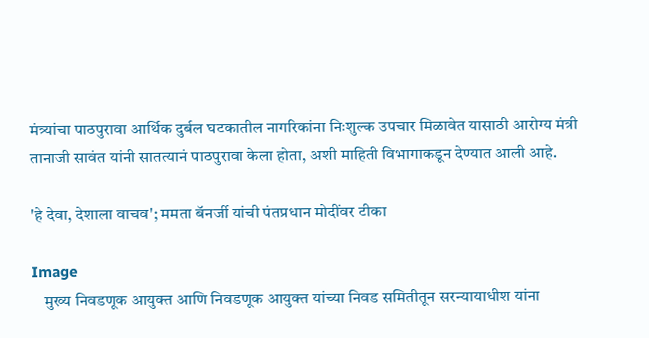मंत्र्यांचा पाठपुरावा आर्थिक दुर्बल घटकातील नागरिकांना निःशुल्क उपचार मिळावेत यासाठी आरोग्य मंत्री तानाजी सावंत यांनी सातत्यानं पाठपुरावा केला होता, अशी माहिती विभागाकडून देण्यात आली आहे.

'हे देवा, देशाला वाचव'; ममता बॅनर्जी यांची पंतप्रधान मोदींवर टीका

Image
    मुख्य निवडणूक आयुक्त आणि निवडणूक आयुक्त यांच्या निवड समितीतून सरन्यायाधीश यांना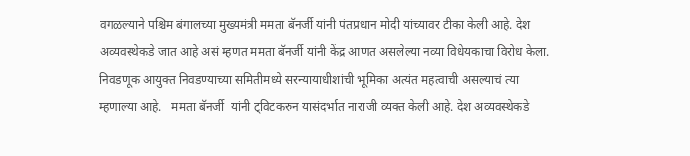वगळल्याने पश्चिम बंगालच्या मुख्यमंत्री ममता बॅनर्जी यांनी पंतप्रधान मोदी यांच्यावर टीका केली आहे. देश अव्यवस्थेकडे जात आहे असं म्हणत ममता बॅनर्जी यांनी केंद्र आणत असलेल्या नव्या विधेयकाचा विरोध केला. निवडणूक आयुक्त निवडण्याच्या समितीमध्ये सरन्यायाधीशांची भूमिका अत्यंत महत्वाची असल्याचं त्या म्हणाल्या आहे.   ममता बॅनर्जी  यांनी ट्विटकरुन यासंदर्भात नाराजी व्यक्त केली आहे. देश अव्यवस्थेकडे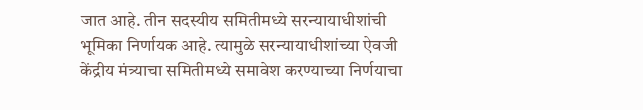जात आहे. तीन सदस्यीय समितीमध्ये सरन्यायाधीशांची भूमिका निर्णायक आहे. त्यामुळे सरन्यायाधीशांच्या ऐवजी केंद्रीय मंत्र्याचा समितीमध्ये समावेश करण्याच्या निर्णयाचा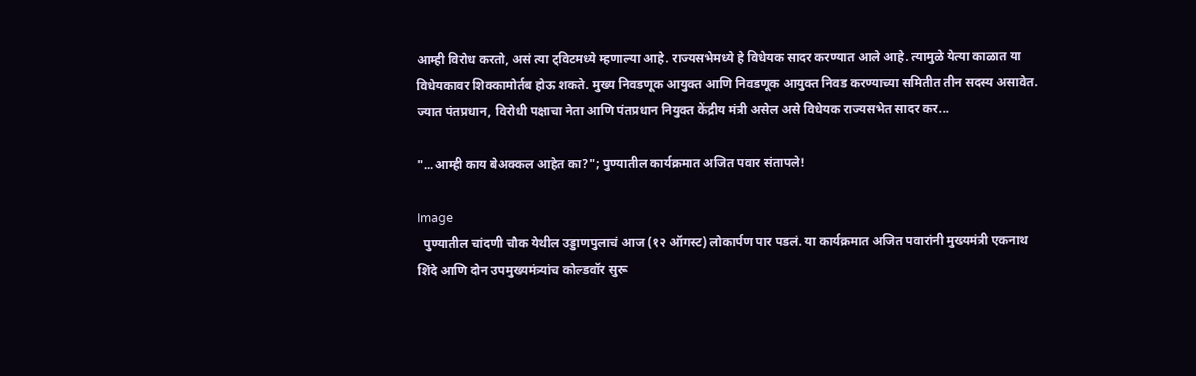आम्ही विरोध करतो, असं त्या ट्विटमध्ये म्हणाल्या आहे. राज्यसभेमध्ये हे विधेयक सादर करण्यात आले आहे. त्यामुळे येत्या काळात या विधेयकावर शिक्कामोर्तब होऊ शकते. मुख्य निवडणूक आयुक्त आणि निवडणूक आयुक्त निवड करण्याच्या समितीत तीन सदस्य असावेत. ज्यात पंतप्रधान, विरोधी पक्षाचा नेता आणि पंतप्रधान नियुक्त केंद्रीय मंत्री असेल असे विधेयक राज्यसभेत सादर कर...

"...आम्ही काय बेअक्कल आहेत का?"; पुण्यातील कार्यक्रमात अजित पवार संतापले!

Image
  पुण्यातील चांदणी चौक येथील उड्डाणपुलाचं आज (१२ ऑगस्ट) लोकार्पण पार पडलं. या कार्यक्रमात अजित पवारांनी मुख्यमंत्री एकनाथ शिंदे आणि दोन उपमुख्यमंत्र्यांच कोल्डवॉर सुरू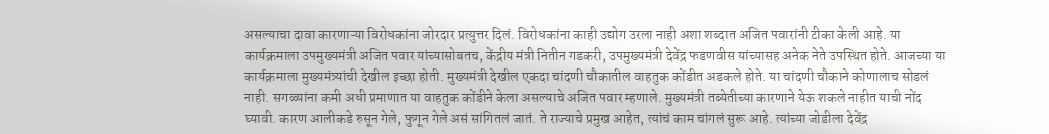असल्याचा दावा कारणाऱ्या विरोधकांना जोरदार प्रत्युत्तर दिलं. विरोधकांना काही उद्योग उरला नाही अशा शब्दात अजित पवारांनी टीका केली आहे. या कार्यक्रमाला उपमुख्यमंत्री अजित पवार यांच्यासोबतच, केंद्रीय मंत्री नितीन गडकरी, उपमुख्यमंत्री देवेंद्र फडणवीस यांच्यासह अनेक नेते उपस्थित होते. आजच्या या कार्यक्रमाला मुख्यमंत्र्यांची देखील इच्छा होती. मुख्यमंत्री देखील एकदा चांदणी चौकातील वाहतुक कोंडीत अडकले होते. या चांदणी चौकाने कोणालाच सोडलं नाही. सगळ्यांना कमी अधी प्रमाणात या वाहतुक कोंडीने केला असल्याचे अजित पवार म्हणाले. मुख्यमंत्री तब्येतीच्या कारणाने येऊ शकले नाहीत याची नोंद घ्यावी. कारण आलीकडे रुसून गेले, फुगून गेले असं सांगितलं जातं. ते राज्याचे प्रमुख आहेत, त्यांचं काम चांगलं सुरू आहे. त्यांच्या जोडीला देवेंद्र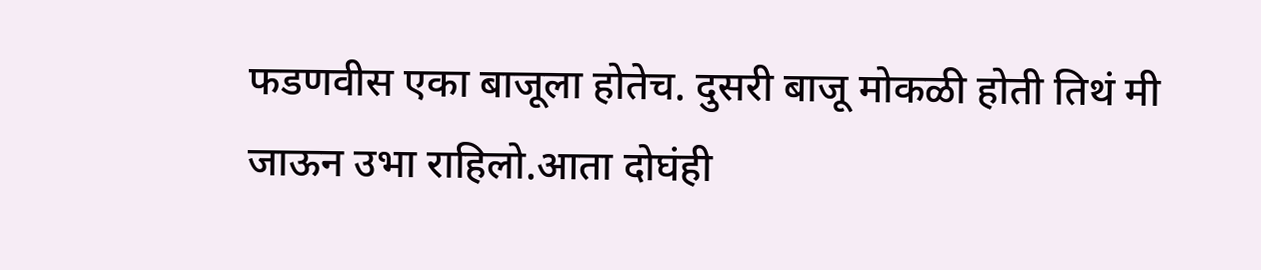फडणवीस एका बाजूला होतेच. दुसरी बाजू मोकळी होती तिथं मी जाऊन उभा राहिलो.आता दोघंही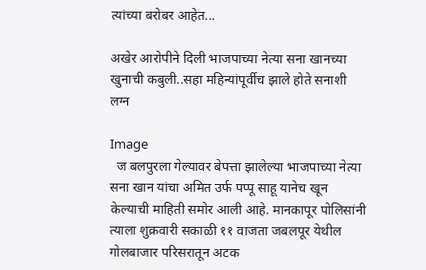त्यांच्या बरोबर आहेत...

अखेर आरोपीने दिली भाजपाच्या नेत्या सना खानच्या खुनाची कबुली..सहा महिन्यांपूर्वीच झाले होते सनाशी लग्न

Image
  ज बलपुरला गेल्यावर बेपत्ता झालेल्या भाजपाच्या नेत्या सना खान यांचा अमित उर्फ पप्पू साहू यानेच खून केल्याची माहिती समोर आली आहे. मानकापूर पोलिसांनी त्याला शुक्रवारी सकाळी ११ वाजता जबलपूर येथील गोलबाजार परिसरातून अटक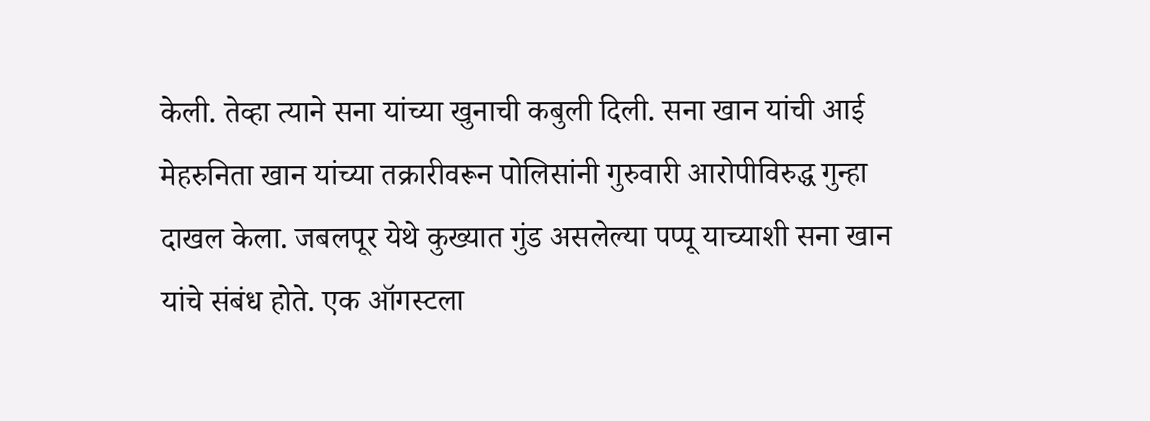केली. तेव्हा त्याने सना यांच्या खुनाची कबुली दिली. सना खान यांची आई मेहरुनिता खान यांच्या तक्रारीवरून पोलिसांनी गुरुवारी आरोपीविरुद्ध गुन्हा दाखल केला. जबलपूर येथे कुख्यात गुंड असलेल्या पप्पू याच्याशी सना खान यांचे संबंध होते. एक ऑगस्टला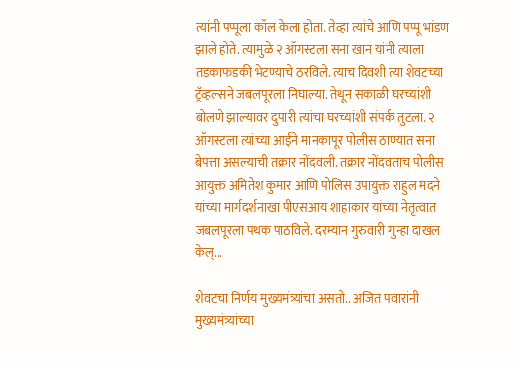त्यांनी पप्पूला कॉल केला होता. तेव्हा त्यांचे आणि पप्पू भांडण झाले होते. त्यामुळे २ ऑगस्टला सना खान यांनी त्याला तडकाफडकी भेटण्याचे ठरविले. त्याच दिवशी त्या शेवटच्या ट्रॅव्हल्सने जबलपूरला निघाल्या. तेथून सकाळी घरच्यांशी बोलणे झाल्यावर दुपारी त्यांचा घरच्यांशी संपर्क तुटला. २ ऑगस्टला त्यांच्या आईने मानकापूर पोलीस ठाण्यात सना बेपत्ता असल्याची तक्रार नोंदवली. तक्रार नोंदवताच पोलीस आयुक्त अमितेश कुमार आणि पोलिस उपायुक्त राहुल मदने यांच्या मार्गदर्शनाखा पीएसआय शाहाकार यांच्या नेतृत्वात जबलपूरला पथक पाठविले. दरम्यान गुरुवारी गुन्हा दाखल केल्...

शेवटचा निर्णय मुख्यमंत्र्यांचा असतो.. अजित पवारांनी मुख्यमंत्र्यांच्या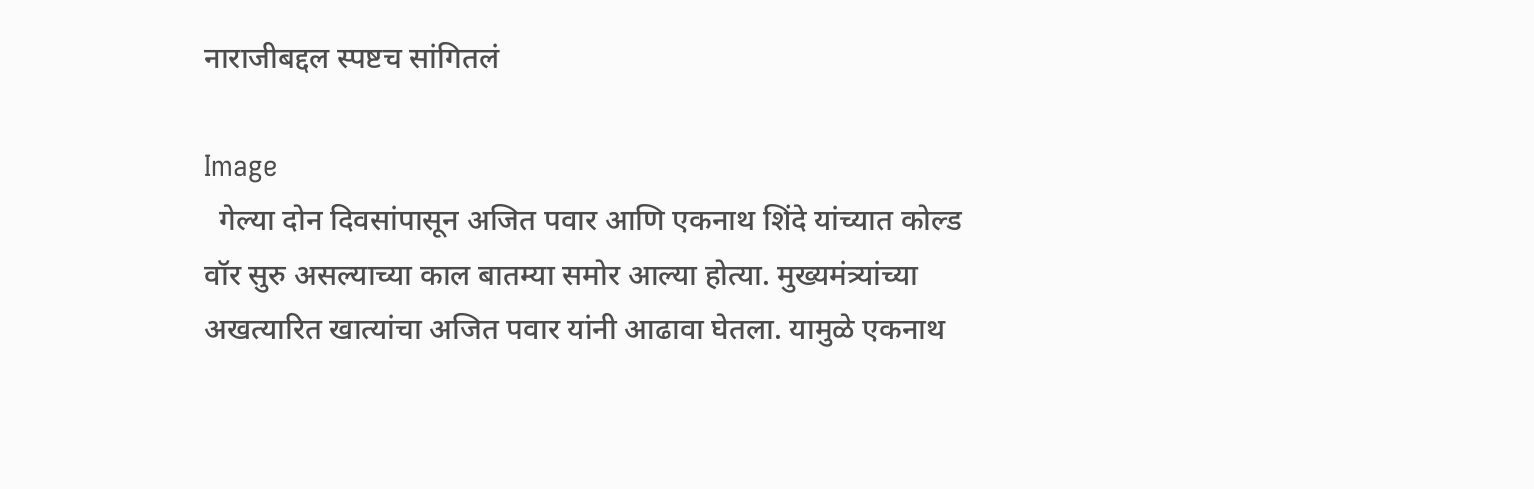नाराजीबद्दल स्पष्टच सांगितलं

Image
  गेल्या दोन दिवसांपासून अजित पवार आणि एकनाथ शिंदे यांच्यात कोल्ड वॉर सुरु असल्याच्या काल बातम्या समोर आल्या होत्या. मुख्यमंत्र्यांच्या अखत्यारित खात्यांचा अजित पवार यांनी आढावा घेतला. यामुळे एकनाथ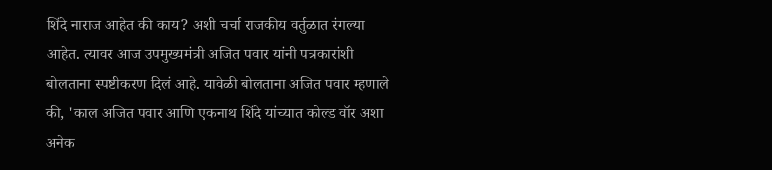शिंदे नाराज आहेत की काय? अशी चर्चा राजकीय वर्तुळात रंगल्या आहेत. त्यावर आज उपमुख्यमंत्री अजित पवार यांनी पत्रकारांशी बोलताना स्पष्टीकरण दिलं आहे. यावेळी बोलताना अजित पवार म्हणाले की, 'काल अजित पवार आणि एकनाथ शिंदे यांच्यात कोल्ड वॉर अशा अनेक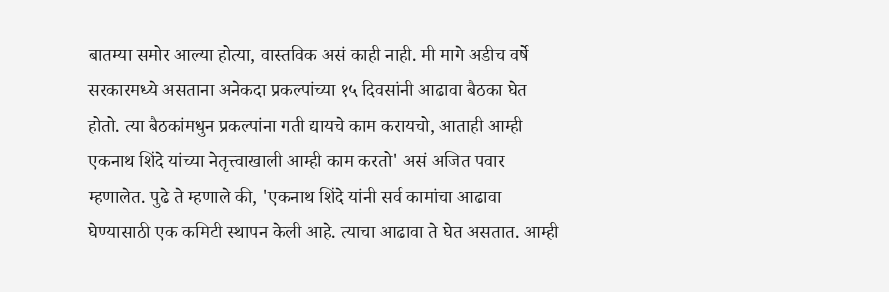बातम्या समोर आल्या होत्या, वास्तविक असं काही नाही. मी मागे अडीच वर्षे सरकारमध्ये असताना अनेकदा प्रकल्पांच्या १५ दिवसांनी आढावा बैठका घेत होतो. त्या बैठकांमधुन प्रकल्पांना गती द्यायचे काम करायचो, आताही आम्ही एकनाथ शिंदे यांच्या नेतृत्त्वाखाली आम्ही काम करतो' असं अजित पवार म्हणालेत. पुढे ते म्हणाले की, 'एकनाथ शिंदे यांनी सर्व कामांचा आढावा घेण्यासाठी एक कमिटी स्थापन केली आहे. त्याचा आढावा ते घेत असतात. आम्ही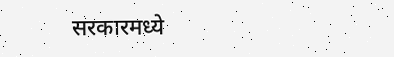सरकारमध्ये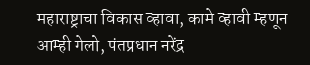महाराष्ट्राचा विकास व्हावा, कामे व्हावी म्हणून आम्ही गेलो, पंतप्रधान नरेंद्र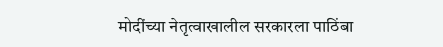मोदींच्या नेतृत्वाखालील सरकारला पाठिंबा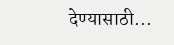देण्यासाठी...